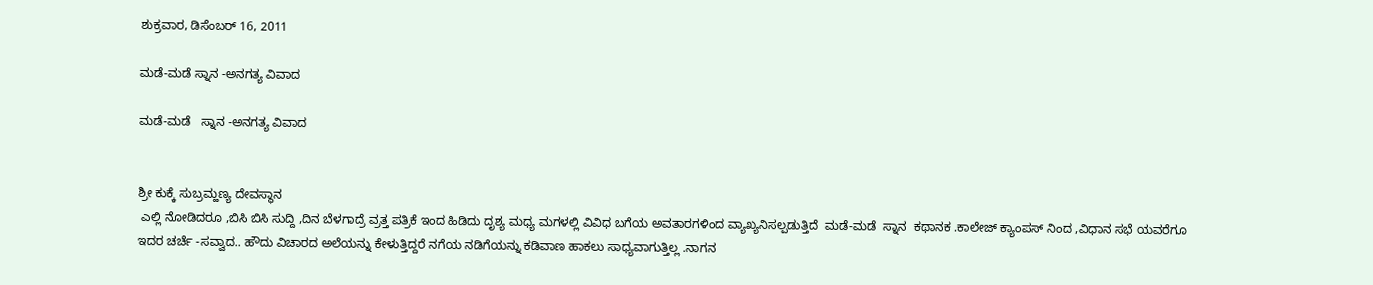ಶುಕ್ರವಾರ, ಡಿಸೆಂಬರ್ 16, 2011

ಮಡೆ-ಮಡೆ ಸ್ನಾನ -ಅನಗತ್ಯ ವಿವಾದ

ಮಡೆ-ಮಡೆ   ಸ್ನಾನ -ಅನಗತ್ಯ ವಿವಾದ


ಶ್ರೀ ಕುಕ್ಕೆ ಸುಬ್ರಮ್ಹಣ್ಯ ದೇವಸ್ಥಾನ
 ಎಲ್ಲಿ ನೋಡಿದರೂ ,ಬಿಸಿ ಬಿಸಿ ಸುದ್ದಿ ,ದಿನ ಬೆಳಗಾದ್ರೆ ವ್ರತ್ತ ಪತ್ರಿಕೆ ಇಂದ ಹಿಡಿದು ದೃಶ್ಯ ಮಧ್ಯ ಮಗಳಲ್ಲಿ ವಿವಿಧ ಬಗೆಯ ಅವತಾರಗಳಿಂದ ವ್ಯಾಖ್ಯನಿಸಲ್ಪಡುತ್ತಿದೆ  ಮಡೆ-ಮಡೆ  ಸ್ನಾನ  ಕಥಾನಕ .ಕಾಲೇಜ್ ಕ್ಯಾಂಪಸ್ ನಿಂದ ,ವಿಧಾನ ಸಭೆ ಯವರೆಗೂ ಇದರ ಚರ್ಚೆ -ಸವ್ವಾದ.. ಹೌದು ವಿಚಾರದ ಅಲೆಯನ್ನು ಕೇಳುತ್ತಿದ್ದರೆ ನಗೆಯ ನಡಿಗೆಯನ್ನು ಕಡಿವಾಣ ಹಾಕಲು ಸಾಧ್ಯವಾಗುತ್ತಿಲ್ಲ .ನಾಗನ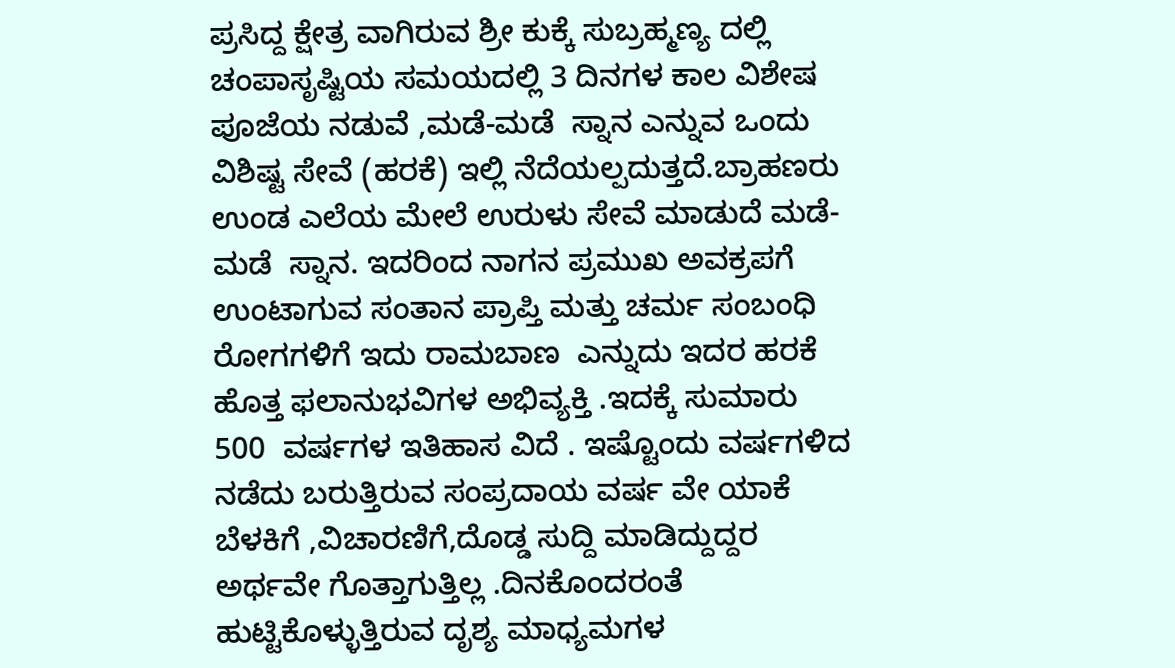ಪ್ರಸಿದ್ದ ಕ್ಷೇತ್ರ ವಾಗಿರುವ ಶ್ರೀ ಕುಕ್ಕೆ ಸುಬ್ರಹ್ಮಣ್ಯ ದಲ್ಲಿ ಚಂಪಾಸೃಷ್ಟಿಯ ಸಮಯದಲ್ಲಿ 3 ದಿನಗಳ ಕಾಲ ವಿಶೇಷ ಪೂಜೆಯ ನಡುವೆ ,ಮಡೆ-ಮಡೆ  ಸ್ನಾನ ಎನ್ನುವ ಒಂದು ವಿಶಿಷ್ಟ ಸೇವೆ (ಹರಕೆ) ಇಲ್ಲಿ ನೆದೆಯಲ್ಪದುತ್ತದೆ.ಬ್ರಾಹಣರು ಉಂಡ ಎಲೆಯ ಮೇಲೆ ಉರುಳು ಸೇವೆ ಮಾಡುದೆ ಮಡೆ-ಮಡೆ  ಸ್ನಾನ. ಇದರಿಂದ ನಾಗನ ಪ್ರಮುಖ ಅವಕ್ರಪಗೆ ಉಂಟಾಗುವ ಸಂತಾನ ಪ್ರಾಪ್ತಿ ಮತ್ತು ಚರ್ಮ ಸಂಬಂಧಿ ರೋಗಗಳಿಗೆ ಇದು ರಾಮಬಾಣ  ಎನ್ನುದು ಇದರ ಹರಕೆ ಹೊತ್ತ ಫಲಾನುಭವಿಗಳ ಅಭಿವ್ಯಕ್ತಿ .ಇದಕ್ಕೆ ಸುಮಾರು 500  ವರ್ಷಗಳ ಇತಿಹಾಸ ವಿದೆ . ಇಷ್ಟೊಂದು ವರ್ಷಗಳಿದ ನಡೆದು ಬರುತ್ತಿರುವ ಸಂಪ್ರದಾಯ ವರ್ಷ ವೇ ಯಾಕೆ ಬೆಳಕಿಗೆ ,ವಿಚಾರಣಿಗೆ,ದೊಡ್ಡ ಸುದ್ದಿ ಮಾಡಿದ್ದುದ್ದರ ಅರ್ಥವೇ ಗೊತ್ತಾಗುತ್ತಿಲ್ಲ .ದಿನಕೊಂದರಂತೆ ಹುಟ್ಟಿಕೊಳ್ಳುತ್ತಿರುವ ದೃಶ್ಯ ಮಾಧ್ಯಮಗಳ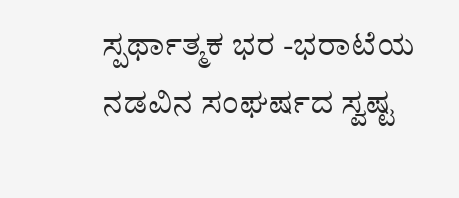ಸ್ಪರ್ಥಾತ್ಮಕ ಭರ -ಭರಾಟೆಯ ನಡವಿನ ಸಂಘರ್ಷದ ಸ್ವಷ್ಟ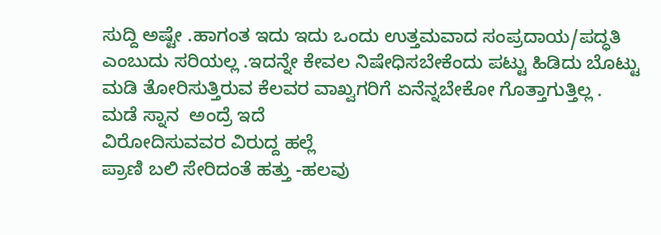ಸುದ್ದಿ ಅಷ್ಟೇ .ಹಾಗಂತ ಇದು ಇದು ಒಂದು ಉತ್ತಮವಾದ ಸಂಪ್ರದಾಯ/ಪದ್ಧತಿ  ಎಂಬುದು ಸರಿಯಲ್ಲ .ಇದನ್ನೇ ಕೇವಲ ನಿಷೇಧಿಸಬೇಕೆಂದು ಪಟ್ಟು ಹಿಡಿದು ಬೊಟ್ಟು ಮಡಿ ತೋರಿಸುತ್ತಿರುವ ಕೆಲವರ ವಾಖ್ವಗರಿಗೆ ಏನೆನ್ನಬೇಕೋ ಗೊತ್ತಾಗುತ್ತಿಲ್ಲ .
ಮಡೆ ಸ್ನಾನ  ಅಂದ್ರೆ ಇದೆ
ವಿರೋದಿಸುವವರ ವಿರುದ್ದ ಹಲ್ಲೆ
ಪ್ರಾಣಿ ಬಲಿ ಸೇರಿದಂತೆ ಹತ್ತು -ಹಲವು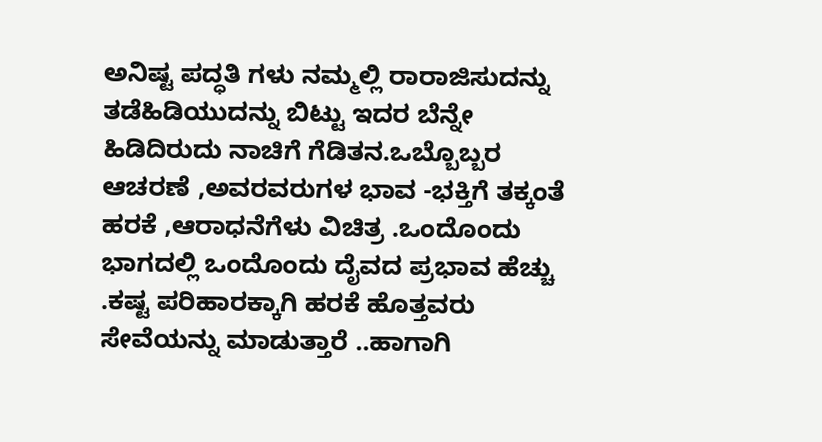ಅನಿಷ್ಟ ಪದ್ಧತಿ ಗಳು ನಮ್ಮಲ್ಲಿ ರಾರಾಜಿಸುದನ್ನು ತಡೆಹಿಡಿಯುದನ್ನು ಬಿಟ್ಟು ಇದರ ಬೆನ್ನೇ ಹಿಡಿದಿರುದು ನಾಚಿಗೆ ಗೆಡಿತನ.ಒಬ್ಬೊಬ್ಬರ ಆಚರಣೆ ,ಅವರವರುಗಳ ಭಾವ -ಭಕ್ತಿಗೆ ತಕ್ಕಂತೆ ಹರಕೆ ,ಆರಾಧನೆಗೆಳು ವಿಚಿತ್ರ .ಒಂದೊಂದು ಭಾಗದಲ್ಲಿ ಒಂದೊಂದು ದೈವದ ಪ್ರಭಾವ ಹೆಚ್ಚು .ಕಷ್ಟ ಪರಿಹಾರಕ್ಕಾಗಿ ಹರಕೆ ಹೊತ್ತವರು ಸೇವೆಯನ್ನು ಮಾಡುತ್ತಾರೆ ..ಹಾಗಾಗಿ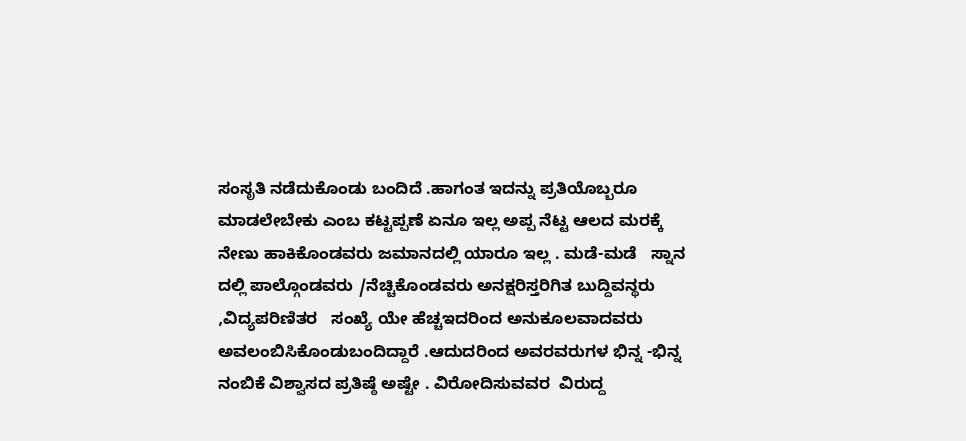ಸಂಸೃತಿ ನಡೆದುಕೊಂಡು ಬಂದಿದೆ .ಹಾಗಂತ ಇದನ್ನು ಪ್ರತಿಯೊಬ್ಬರೂ ಮಾಡಲೇಬೇಕು ಎಂಬ ಕಟ್ಟಪ್ಪಣೆ ಏನೂ ಇಲ್ಲ ಅಪ್ಪ ನೆಟ್ಟ ಆಲದ ಮರಕ್ಕೆ ನೇಣು ಹಾಕಿಕೊಂಡವರು ಜಮಾನದಲ್ಲಿ ಯಾರೂ ಇಲ್ಲ . ಮಡೆ-ಮಡೆ   ಸ್ನಾನ  ದಲ್ಲಿ ಪಾಲ್ಗೊಂಡವರು /ನೆಚ್ಚಿಕೊಂಡವರು ಅನಕ್ಷರಿಸ್ತರಿಗಿತ ಬುದ್ದಿವನ್ಥರು ,ವಿದ್ಯಪರಿಣಿತರ   ಸಂಖ್ಯೆ ಯೇ ಹೆಚ್ಚಇದರಿಂದ ಅನುಕೂಲವಾದವರು ಅವಲಂಬಿಸಿಕೊಂಡುಬಂದಿದ್ದಾರೆ .ಆದುದರಿಂದ ಅವರವರುಗಳ ಭಿನ್ನ -ಭಿನ್ನ ನಂಬಿಕೆ ವಿಶ್ವಾಸದ ಪ್ರತಿಷ್ಠೆ ಅಷ್ಟೇ . ವಿರೋದಿಸುವವರ  ವಿರುದ್ದ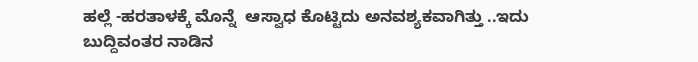ಹಲ್ಲೆ -ಹರತಾಳಕ್ಕೆ ಮೊನ್ನೆ  ಆಸ್ವಾಧ ಕೊಟ್ಟಿದು ಅನವಶ್ಯಕವಾಗಿತ್ತು ..ಇದು ಬುದ್ದಿವಂತರ ನಾಡಿನ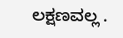ಲಕ್ಷಣವಲ್ಲ .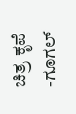ಚಿತ್ರ ಕೃಪೆ -ಗೂಗಲ್